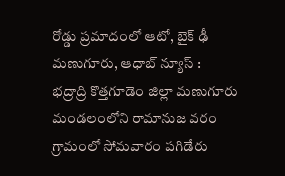రోడ్డు ప్రమాదంలో ఆటో, బైక్ ఢీ
మణుగూరు, ఆధాబ్ న్యూస్ :
భద్రాద్రి కొత్తగూడెం జిల్లా మణుగూరు మండలంలోని రామానుజ వరం గ్రామంలో సోమవారం పగిడేరు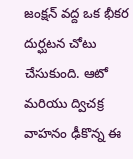జంక్షన్ వద్ద ఒక భీకర దుర్ఘటన చోటు చేసుకుంది. ఆటో మరియు ద్విచక్ర వాహనం ఢీకొన్న ఈ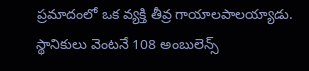ప్రమాదంలో ఒక వ్యక్తి తీవ్ర గాయాలపాలయ్యాడు.
స్థానికులు వెంటనే 108 అంబులెన్స్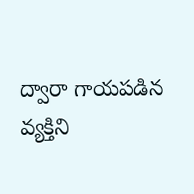ద్వారా గాయపడిన వ్యక్తిని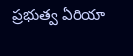ప్రభుత్వ ఏరియా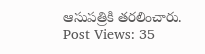ఆసుపత్రికి తరలించారు.
Post Views: 35